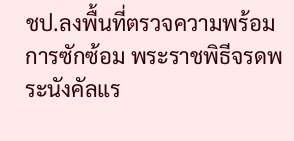ชป.ลงพื้นที่ตรวจความพร้อมการซักซ้อม พระราชพิธีจรดพระนังคัลแร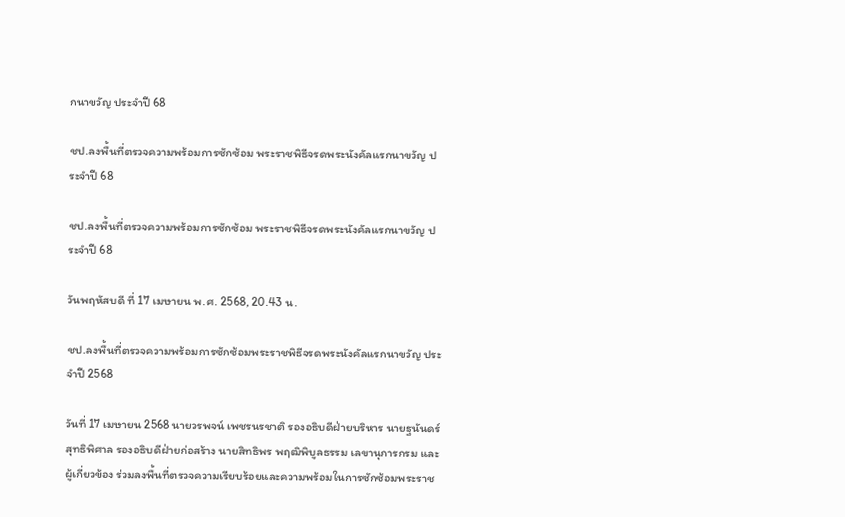กนาขวัญ ประจำปี 68

ชป.ลงพื้นที่ตรวจความพร้อมการซักซ้อม พระราชพิธีจรดพระนังคัลแรกนาขวัญ ประจำปี 68

ชป.ลงพื้นที่ตรวจความพร้อมการซักซ้อม พระราชพิธีจรดพระนังคัลแรกนาขวัญ ประจำปี 68

วันพฤหัสบดี ที่ 17 เมษายน พ.ศ. 2568, 20.43 น.

ชป.ลงพื้นที่ตรวจความพร้อมการซักซ้อมพระราชพิธีจรดพระนังคัลแรกนาขวัญ ประจำปี 2568

วันที่ 17 เมษายน 2568 นายวรพจน์ เพชรนรชาติ รองอธิบดีฝ่ายบริหาร นายฐนันดร์ สุทธิพิศาล รองอธิบดีฝ่ายก่อสร้าง นายสิทธิพร พฤฒิพิบูลธรรม เลขานุการกรม และผู้เกี่ยวข้อง ร่วมลงพื้นที่ตรวจความเรียบร้อยและความพร้อมในการซักซ้อมพระราช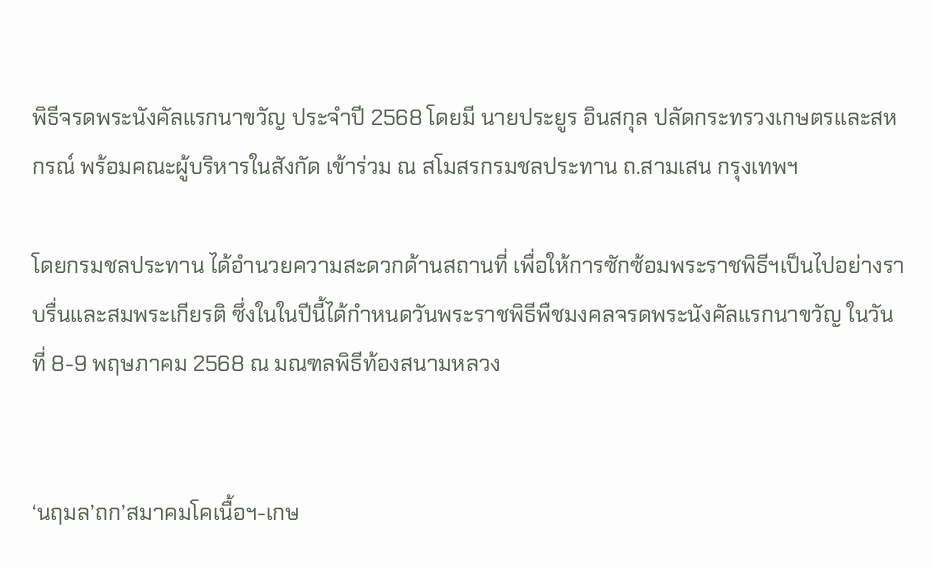พิธีจรดพระนังคัลแรกนาขวัญ ประจำปี 2568 โดยมี นายประยูร อินสกุล ปลัดกระทรวงเกษตรและสหกรณ์ พร้อมคณะผู้บริหารในสังกัด เข้าร่วม ณ สโมสรกรมชลประทาน ถ.สามเสน กรุงเทพฯ

โดยกรมชลประทาน ได้อำนวยความสะดวกด้านสถานที่ เพื่อให้การซักซ้อมพระราชพิธีฯเป็นไปอย่างราบรื่นและสมพระเกียรติ ซึ่งในในปีนี้ได้กำหนดวันพระราชพิธีพืชมงคลจรดพระนังคัลแรกนาขวัญ ในวันที่ 8-9 พฤษภาคม 2568 ณ มณฑลพิธีท้องสนามหลวง


‘นฤมล’ถก’สมาคมโคเนื้อฯ-เกษ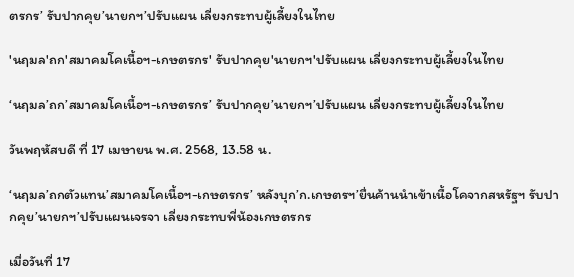ตรกร’ รับปากคุย’นายกฯ’ปรับแผน เลี่ยงกระทบผู้เลี้ยงในไทย

'นฤมล'ถก'สมาคมโคเนื้อฯ-เกษตรกร' รับปากคุย'นายกฯ'ปรับแผน เลี่ยงกระทบผู้เลี้ยงในไทย

‘นฤมล’ถก’สมาคมโคเนื้อฯ-เกษตรกร’ รับปากคุย’นายกฯ’ปรับแผน เลี่ยงกระทบผู้เลี้ยงในไทย

วันพฤหัสบดี ที่ 17 เมษายน พ.ศ. 2568, 13.58 น.

‘นฤมล’ถกตัวแทน’สมาคมโคเนื้อฯ-เกษตรกร’ หลังบุก’ก.เกษตรฯ’ยื่นค้านนำเข้าเนื้อโคจากสหรัฐฯ รับปากคุย’นายกฯ’ปรับแผนเจรจา เลี่ยงกระทบพี่น้องเกษตรกร

เมื่อวันที่ 17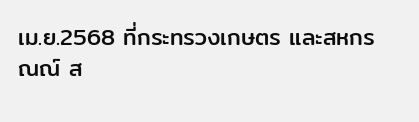เม.ย.2568 ที่กระทรวงเกษตร และสหกรณณ์ ส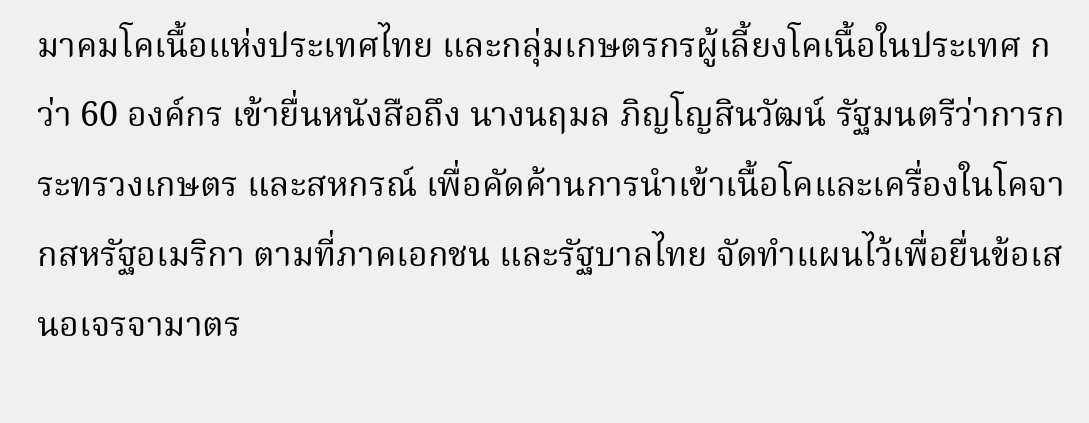มาคมโคเนื้อแห่งประเทศไทย และกลุ่มเกษตรกรผู้เลี้ยงโคเนื้อในประเทศ กว่า 60 องค์กร เข้ายื่นหนังสือถึง นางนฤมล ภิญโญสินวัฒน์ รัฐมนตรีว่าการกระทรวงเกษตร และสหกรณ์ เพื่อคัดค้านการนำเข้าเนื้อโคและเครื่องในโคจากสหรัฐอเมริกา ตามที่ภาคเอกชน และรัฐบาลไทย จัดทำแผนไว้เพื่อยื่นข้อเสนอเจรจามาตร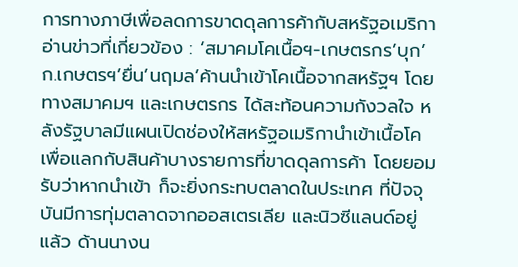การทางภาษีเพื่อลดการขาดดุลการค้ากับสหรัฐอเมริกา อ่านข่าวที่เกี่ยวข้อง : ‘สมาคมโคเนื้อฯ-เกษตรกร’บุก’ก.เกษตรฯ’ยื่น’นฤมล’ค้านนำเข้าโคเนื้อจากสหรัฐฯ โดยทางสมาคมฯ และเกษตรกร ได้สะท้อนความกังวลใจ หลังรัฐบาลมีแผนเปิดช่องให้สหรัฐอเมริกานำเข้าเนื้อโคเพื่อแลกกับสินค้าบางรายการที่ขาดดุลการค้า โดยยอมรับว่าหากนำเข้า ก็จะยิ่งกระทบตลาดในประเทศ ที่ปัจจุบันมีการทุ่มตลาดจากออสเตรเลีย และนิวซีแลนด์อยู่แล้ว ด้านนางน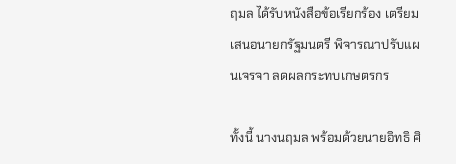ฤมล ได้รับหนังสือข้อเรียกร้อง เตรียมเสนอนายกรัฐมนตรี พิจารณาปรับแผนเจรจา ลดผลกระทบเกษตรกร

ทั้งนี้ นางนฤมล พร้อมด้วยนายอิทธิ ศิ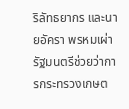ริลัทธยากร และนายอัครา พรหมเผ่า รัฐมนตรีช่วยว่าการกระทรวงเกษต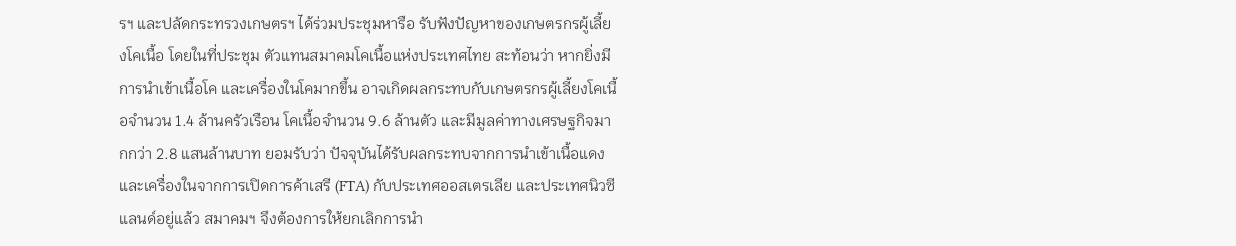รฯ และปลัดกระทรวงเกษตรฯ ได้ร่วมประชุมหารือ รับฟังปัญหาของเกษตรกรผู้เลี้ยงโคเนื้อ โดยในที่ประชุม ตัวแทนสมาคมโคเนื้อแห่งประเทศไทย สะท้อนว่า หากยิ่งมีการนำเข้าเนื้อโค และเครื่องในโคมากขึ้น อาจเกิดผลกระทบกับเกษตรกรผู้เลี้ยงโคเนื้อจำนวน 1.4 ล้านครัวเรือน โคเนื้อจำนวน 9.6 ล้านตัว และมีมูลค่าทางเศรษฐกิจมากกว่า 2.8 แสนล้านบาท ยอมรับว่า ปัจจุบันได้รับผลกระทบจากการนำเข้าเนื้อแดง และเครื่องในจากการเปิดการค้าเสรี (FTA) กับประเทศออสเตรเลีย และประเทศนิวซีแลนด์อยู่แล้ว สมาคมฯ จึงต้องการให้ยกเลิกการนำ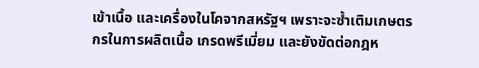เข้าเนื้อ และเครื่องในโคจากสหรัฐฯ เพราะจะซ้ำเติมเกษตรกรในการผลิตเนื้อ เกรดพรีเมี่ยม และยังขัดต่อกฎห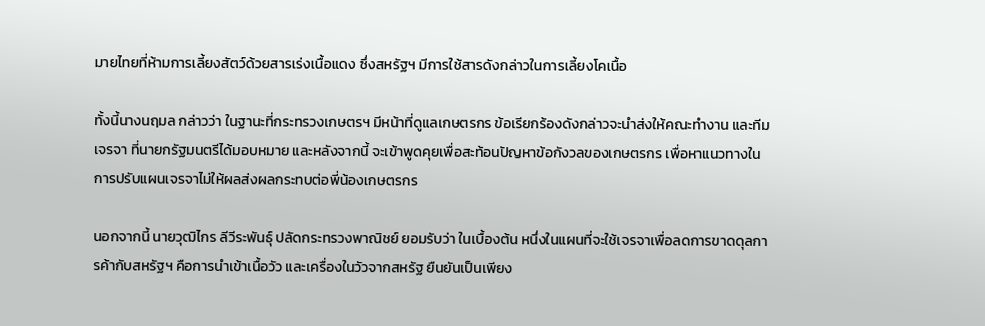มายไทยที่ห้ามการเลี้ยงสัตว์ด้วยสารเร่งเนื้อแดง ซึ่งสหรัฐฯ มีการใช้สารดังกล่าวในการเลี้ยงโคเนื้อ

ทั้งนี้นางนฤมล กล่าวว่า ในฐานะที่กระทรวงเกษตรฯ มีหน้าที่ดูแลเกษตรกร ข้อเรียกร้องดังกล่าวจะนำส่งให้คณะทำงาน และทีมเจรจา ที่นายกรัฐมนตรีได้มอบหมาย และหลังจากนี้ จะเข้าพูดคุยเพื่อสะท้อนปัญหาข้อกังวลของเกษตรกร เพื่อหาแนวทางในการปรับแผนเจรจาไม่ให้ผลส่งผลกระทบต่อพี่น้องเกษตรกร

นอกจากนี้ นายวุฒิไกร ลีวีระพันธุ์ ปลัดกระทรวงพาณิชย์ ยอมรับว่า ในเบื้องต้น หนึ่งในแผนที่จะใช้เจรจาเพื่อลดการขาดดุลการค้ากับสหรัฐฯ คือการนำเข้าเนื้อวัว และเครื่องในวัวจากสหรัฐ ยืนยันเป็นเพียง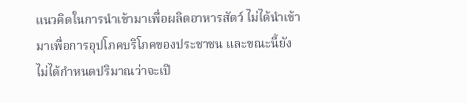แนวคิดในการนำเข้ามาเพื่อผลิตอาหารสัตว์ ไม่ได้นำเข้ามาเพื่อการอุปโภคบริโภคของประชาชน และขณะนี้ยังไม่ได้กำหนดปริมาณว่าจะเปิ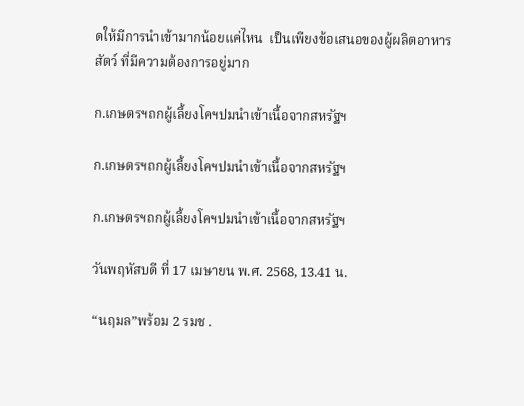ดให้มีการนำเข้ามากน้อยแค่ไหน  เป็นเพียงข้อเสนอของผู้ผลิตอาหารสัตว์ ที่มีความต้องการอยู่มาก

ก.เกษตรฯถกผู้เลี้ยงโคฯปมนำเข้าเนื้อจากสหรัฐฯ

ก.เกษตรฯถกผู้เลี้ยงโคฯปมนำเข้าเนื้อจากสหรัฐฯ

ก.เกษตรฯถกผู้เลี้ยงโคฯปมนำเข้าเนื้อจากสหรัฐฯ

วันพฤหัสบดี ที่ 17 เมษายน พ.ศ. 2568, 13.41 น.

“นฤมล”พร้อม 2 รมช .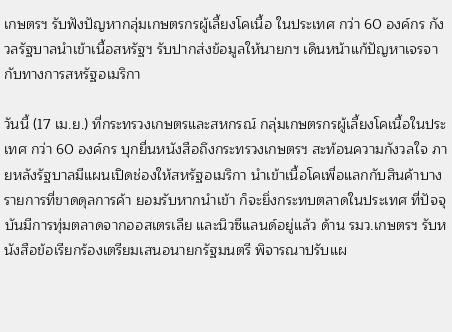เกษตรฯ รับฟังปัญหากลุ่มเกษตรกรผู้เลี้ยงโคเนื้อ ในประเทศ กว่า 60 องค์กร กังวลรัฐบาลนำเข้าเนื้อสหรัฐฯ รับปากส่งข้อมูลให้นายกฯ เดินหน้าแก้ปัญหาเจรจากับทางการสหรัฐอเมริกา

วันนี้ (17 เม.ย.) ที่กระทรวงเกษตรและสหกรณ์ กลุ่มเกษตรกรผู้เลี้ยงโคเนื้อในประเทศ กว่า 60 องค์กร บุกยื่นหนังสือถึงกระทรวงเกษตรฯ สะท้อนความกังวลใจ ภายหลังรัฐบาลมีแผนเปิดช่องให้สหรัฐอเมริกา นำเข้าเนื้อโคเพื่อแลกกับสินค้าบางรายการที่ขาดดุลการค้า ยอมรับหากนำเข้า ก็จะยิ่งกระทบตลาดในประเทศ ที่ปัจจุบันมีการทุ่มตลาดจากออสเตรเลีย และนิวซีแลนด์อยู่แล้ว ด้าน รมว.เกษตรฯ รับหนังสือข้อเรียกร้องเตรียมเสนอนายกรัฐมนตรี พิจารณาปรับแผ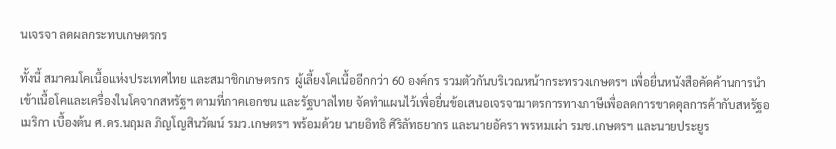นเจรจา ลดผลกระทบเกษตรกร

ทั้งนี้ สมาคมโคเนื้อแห่งประเทศไทย และสมาชิกเกษตรกร  ผู้เลี้ยงโคเนื้ออีกกว่า 60 องค์กร รวมตัวกันบริเวณหน้ากระทรวงเกษตรฯ เพื่อยื่นหนังสือคัดค้านการนำเข้าเนื้อโคและเครื่องในโคจากสหรัฐฯ ตามที่ภาคเอกชน และรัฐบาลไทย จัดทำแผนไว้เพื่อยื่นข้อเสนอเจรจามาตรการทางภาษีเพื่อลดการขาดดุลการค้ากับสหรัฐอเมริกา เบื้องต้น ศ.ดร.นฤมล ภิญโญสินวัฒน์ รมว.เกษตรฯ พร้อมด้วย นายอิทธิ ศิริลัทธยากร และนายอัครา พรหมเผ่า รมช.เกษตรฯ และนายประยูร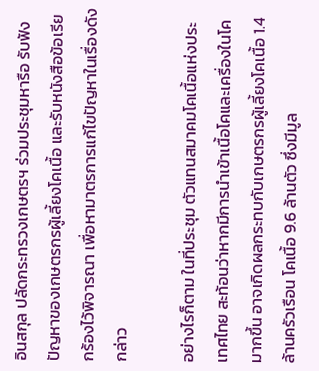อินสกุล ปลัดกระทรวงเกษตรฯ ร่วมประชุมหารือ รับฟังปัญหาของเกษตรกรผู้เลี้ยงโคเนื้อ และรับหนังสือข้อเรียกร้องไว้พิจารณา เพื่อหามาตรการแก้ไขปัญหาในเรื่องดังกล่าว

อย่างไรก็ตาม ในที่ประชุม ตัวแทนสมาคมโคเนื้อแห่งประเทศไทย สะท้อนว่าหากมีการนำเข้าเนื้อโคและเครื่องในโคมากขึ้น อาจเกิดผลกระทบกับเกษตรกรผู้เลี้ยงโคเนื้อ 1.4 ล้านครัวเรือน โคเนื้อ 9.6 ล้านตัว ซึ่งมีมูล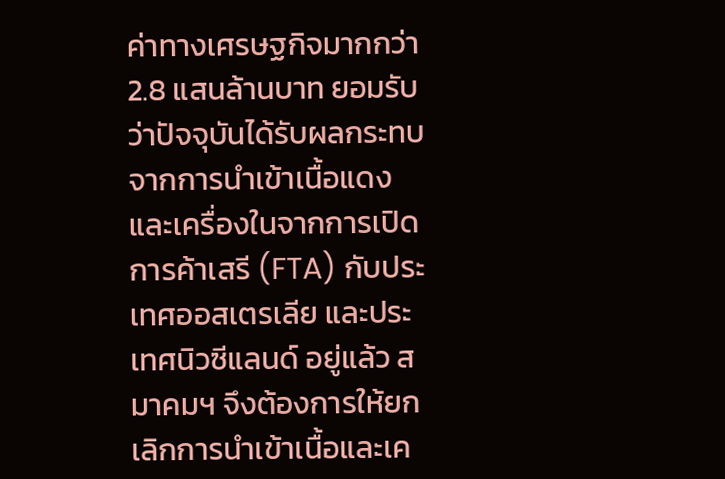ค่าทางเศรษฐกิจมากกว่า 2.8 แสนล้านบาท ยอมรับว่าปัจจุบันได้รับผลกระทบจากการนำเข้าเนื้อแดงและเครื่องในจากการเปิดการค้าเสรี (FTA) กับประเทศออสเตรเลีย และประเทศนิวซีแลนด์ อยู่แล้ว สมาคมฯ จึงต้องการให้ยกเลิกการนำเข้าเนื้อและเค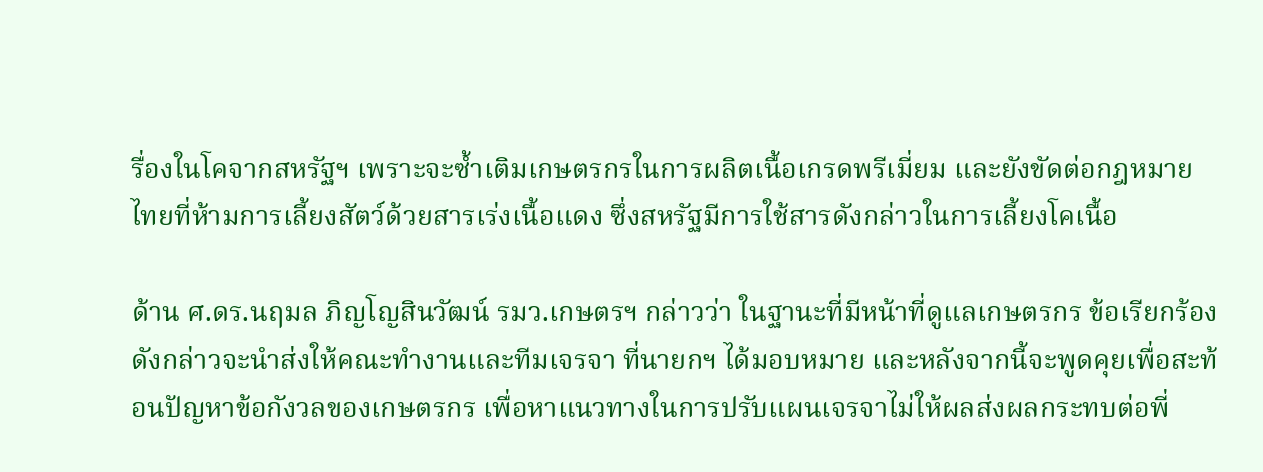รื่องในโคจากสหรัฐฯ เพราะจะซ้ำเติมเกษตรกรในการผลิตเนื้อเกรดพรีเมี่ยม และยังขัดต่อกฎหมายไทยที่ห้ามการเลี้ยงสัตว์ด้วยสารเร่งเนื้อแดง ซึ่งสหรัฐมีการใช้สารดังกล่าวในการเลี้ยงโคเนื้อ

ด้าน ศ.ดร.นฤมล ภิญโญสินวัฒน์ รมว.เกษตรฯ กล่าวว่า ในฐานะที่มีหน้าที่ดูแลเกษตรกร ข้อเรียกร้องดังกล่าวจะนำส่งให้คณะทำงานและทีมเจรจา ที่นายกฯ ได้มอบหมาย และหลังจากนี้จะพูดคุยเพื่อสะท้อนปัญหาข้อกังวลของเกษตรกร เพื่อหาแนวทางในการปรับแผนเจรจาไม่ให้ผลส่งผลกระทบต่อพี่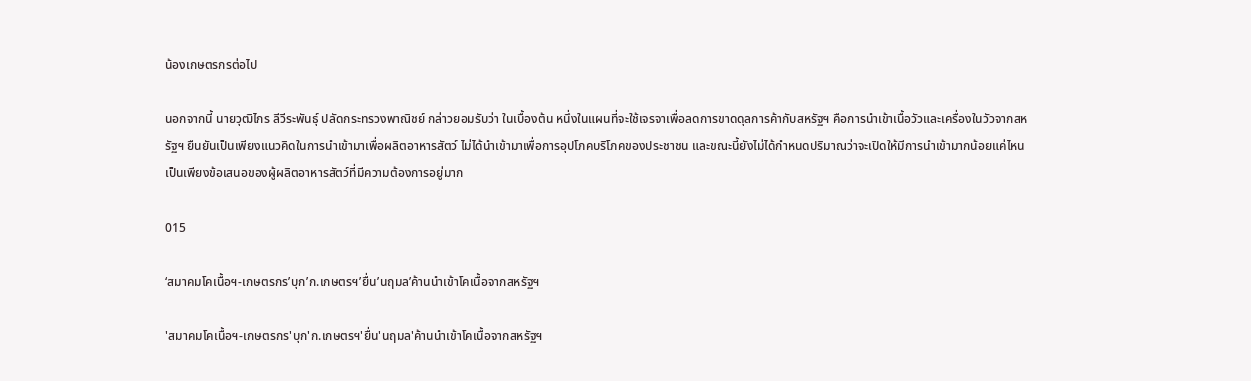น้องเกษตรกรต่อไป

นอกจากนี้ นายวุฒิไกร ลีวีระพันธุ์ ปลัดกระทรวงพาณิชย์ กล่าวยอมรับว่า ในเบื้องต้น หนึ่งในแผนที่จะใช้เจรจาเพื่อลดการขาดดุลการค้ากับสหรัฐฯ คือการนำเข้าเนื้อวัวและเครื่องในวัวจากสหรัฐฯ ยืนยันเป็นเพียงแนวคิดในการนำเข้ามาเพื่อผลิตอาหารสัตว์ ไม่ได้นำเข้ามาเพื่อการอุปโภคบริโภคของประชาชน และขณะนี้ยังไม่ได้กำหนดปริมาณว่าจะเปิดให้มีการนำเข้ามากน้อยแค่ไหน  เป็นเพียงข้อเสนอของผู้ผลิตอาหารสัตว์ที่มีความต้องการอยู่มาก

015

‘สมาคมโคเนื้อฯ-เกษตรกร’บุก’ก.เกษตรฯ’ยื่น’นฤมล’ค้านนำเข้าโคเนื้อจากสหรัฐฯ

'สมาคมโคเนื้อฯ-เกษตรกร'บุก'ก.เกษตรฯ'ยื่น'นฤมล'ค้านนำเข้าโคเนื้อจากสหรัฐฯ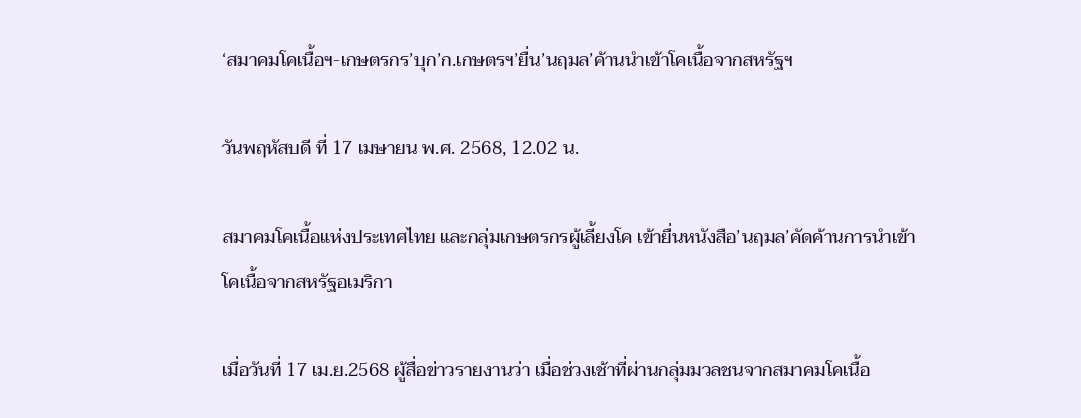‘สมาคมโคเนื้อฯ-เกษตรกร’บุก’ก.เกษตรฯ’ยื่น’นฤมล’ค้านนำเข้าโคเนื้อจากสหรัฐฯ

วันพฤหัสบดี ที่ 17 เมษายน พ.ศ. 2568, 12.02 น.

สมาคมโคเนื้อแห่งประเทศไทย และกลุ่มเกษตรกรผู้เลี้ยงโค เข้ายื่นหนังสือ’นฤมล’คัดค้านการนำเข้าโคเนื้อจากสหรัฐอเมริกา

เมื่อวันที่ 17 เม.ย.2568 ผู้สื่อข่าวรายงานว่า เมื่อช่วงเช้าที่ผ่านกลุ่มมวลชนจากสมาคมโคเนื้อ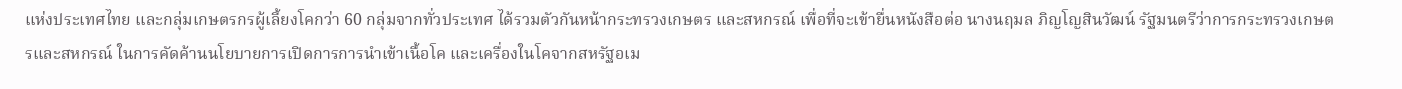แห่งประเทศไทย และกลุ่มเกษตรกรผู้เลี้ยงโคกว่า 60 กลุ่มจากทั่วประเทศ ได้รวมตัวกันหน้ากระทรวงเกษตร และสหกรณ์ เพื่อที่จะเข้ายื่นหนังสือต่อ นางนฤมล ภิญโญสินวัฒน์ รัฐมนตรีว่าการกระทรวงเกษตรและสหกรณ์ ในการคัดค้านนโยบายการเปิดการการนำเข้าเนื้อโค และเครื่องในโคจากสหรัฐอเม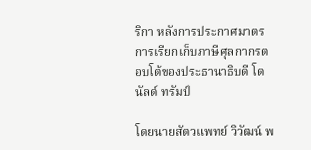ริกา หลังการประกาศมาตรการเรียกเก็บภาษีศุลกากรตอบโต้ของประธานาธิบดี โดนัลด์ ทรัมป์

โดยนายสัตวแพทย์ วิวัฒน์ พ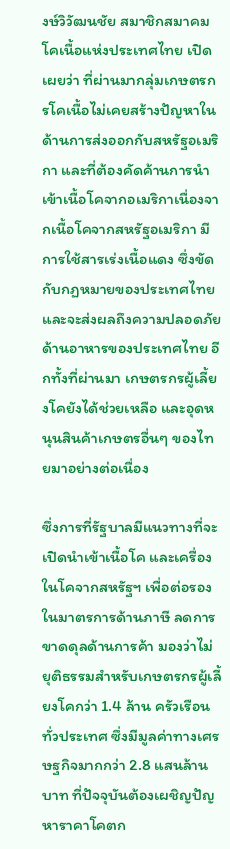งษ์วิวัฒนชัย สมาชิกสมาคมโคเนื้อแห่งประเทศไทย เปิดเผยว่า ที่ผ่านมากลุ่มเกษตรกรโคเนื้อไม่เคยสร้างปัญหาในด้านการส่งออกกับสหรัฐอเมริกา และที่ต้องคัดค้านการนำเข้าเนื้อโคจากอเมริกาเนื่องจากเนื้อโคจากสหรัฐอเมริกา มีการใช้สารเร่งเนื้อแดง ซึ่งขัดกับกฏหมายของประเทศไทย และจะส่งผลถึงความปลอดภัยด้านอาหารของประเทศไทย อีกทั้งที่ผ่านมา เกษตรกรผู้เลี้ยงโคยังได้ช่วยเหลือ และอุดหนุนสินค้าเกษตรอื่นๆ ของไทยมาอย่างต่อเนื่อง

ซึ่งการที่รัฐบาลมีแนวทางที่จะเปิดนำเข้าเนื้อโค และเครื่องในโคจากสหรัฐฯ เพื่อต่อรองในมาตรการด้านภาษี ลดการขาดดุลด้านการค้า มองว่าไม่ยุติธรรมสำหรับเกษตรกรผู้เลี้ยงโคกว่า 1.4 ล้าน ครัวเรือนทั่วประเทศ ซึ่งมีมูลค่าทางเศรษฐกิจมากกว่า 2.8 แสนล้านบาท ที่ปัจจุบันต้องเผชิญปัญหาราคาโคตก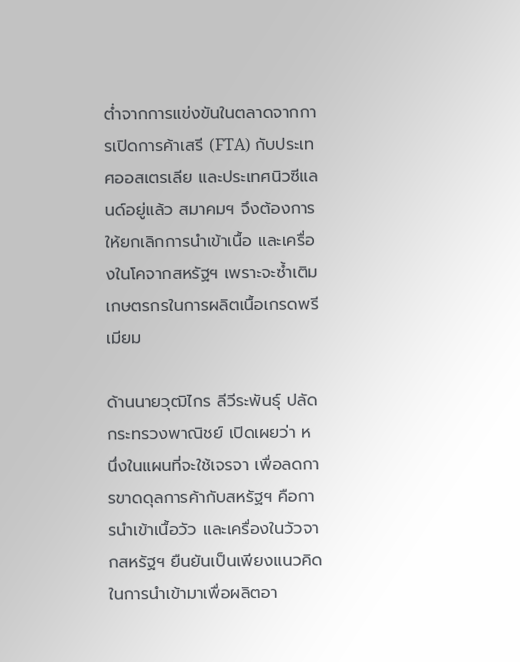ต่ำจากการแข่งขันในตลาดจากการเปิดการค้าเสรี (FTA) กับประเทศออสเตรเลีย และประเทศนิวซีแลนด์อยู่แล้ว สมาคมฯ จึงต้องการให้ยกเลิกการนำเข้าเนื้อ และเครื่องในโคจากสหรัฐฯ เพราะจะซ้ำเติมเกษตรกรในการผลิตเนื้อเกรดพรีเมียม

ด้านนายวุฒิไกร ลีวีระพันธุ์ ปลัดกระทรวงพาณิชย์ เปิดเผยว่า หนึ่งในแผนที่จะใช้เจรจา เพื่อลดการขาดดุลการค้ากับสหรัฐฯ คือการนำเข้าเนื้อวัว และเครื่องในวัวจากสหรัฐฯ ยืนยันเป็นเพียงแนวคิดในการนำเข้ามาเพื่อผลิตอา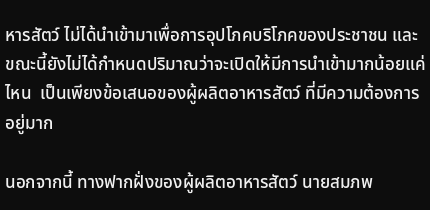หารสัตว์ ไม่ได้นำเข้ามาเพื่อการอุปโภคบริโภคของประชาชน และขณะนี้ยังไม่ได้กำหนดปริมาณว่าจะเปิดให้มีการนำเข้ามากน้อยแค่ไหน  เป็นเพียงข้อเสนอของผู้ผลิตอาหารสัตว์ ที่มีความต้องการอยู่มาก

นอกจากนี้ ทางฟากฝั่งของผู้ผลิตอาหารสัตว์ นายสมภพ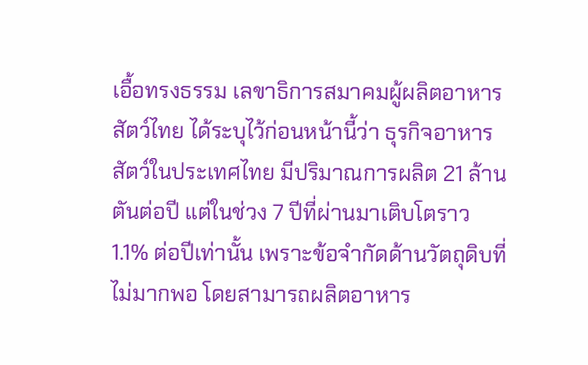เอื้อทรงธรรม เลขาธิการสมาคมผู้ผลิตอาหารสัตว์ไทย ได้ระบุไว้ก่อนหน้านี้ว่า ธุรกิจอาหารสัตว์ในประเทศไทย มีปริมาณการผลิต 21 ล้านตันต่อปี แต่ในช่วง 7 ปีที่ผ่านมาเติบโตราว 1.1% ต่อปีเท่านั้น เพราะข้อจำกัดด้านวัตถุดิบที่ไม่มากพอ โดยสามารถผลิตอาหาร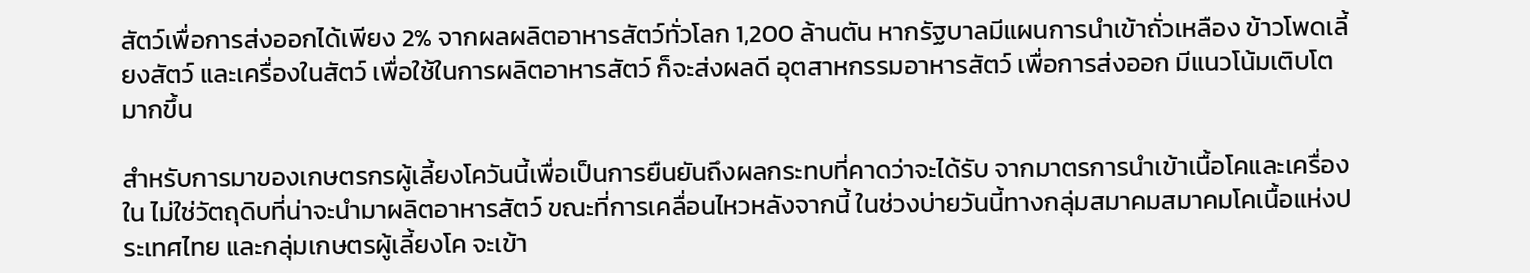สัตว์เพื่อการส่งออกได้เพียง 2% จากผลผลิตอาหารสัตว์ทั่วโลก 1,200 ล้านตัน หากรัฐบาลมีแผนการนำเข้าถั่วเหลือง ข้าวโพดเลี้ยงสัตว์ และเครื่องในสัตว์ เพื่อใช้ในการผลิตอาหารสัตว์ ก็จะส่งผลดี อุตสาหกรรมอาหารสัตว์ เพื่อการส่งออก มีแนวโน้มเติบโตมากขึ้น

สำหรับการมาของเกษตรกรผู้เลี้ยงโควันนี้เพื่อเป็นการยืนยันถึงผลกระทบที่คาดว่าจะได้รับ จากมาตรการนำเข้าเนื้อโคและเครื่องใน ไม่ใช่วัตถุดิบที่น่าจะนำมาผลิตอาหารสัตว์ ขณะที่การเคลื่อนไหวหลังจากนี้ ในช่วงบ่ายวันนี้ทางกลุ่มสมาคมสมาคมโคเนื้อแห่งประเทศไทย และกลุ่มเกษตรผู้เลี้ยงโค จะเข้า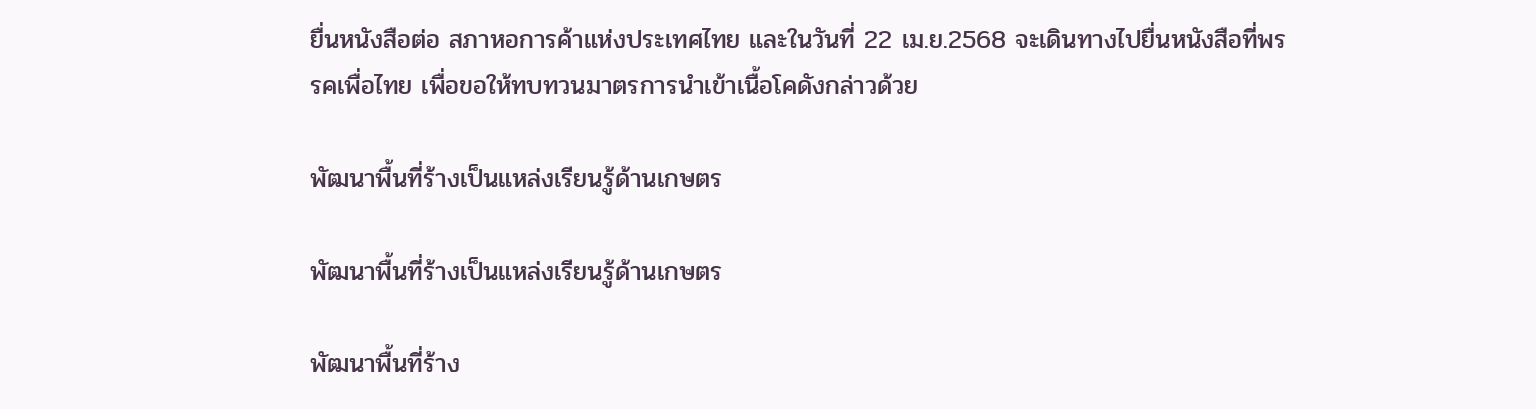ยื่นหนังสือต่อ สภาหอการค้าแห่งประเทศไทย และในวันที่ 22 เม.ย.2568 จะเดินทางไปยื่นหนังสือที่พรรคเพื่อไทย เพื่อขอให้ทบทวนมาตรการนำเข้าเนื้อโคดังกล่าวด้วย

พัฒนาพื้นที่ร้างเป็นแหล่งเรียนรู้ด้านเกษตร

พัฒนาพื้นที่ร้างเป็นแหล่งเรียนรู้ด้านเกษตร

พัฒนาพื้นที่ร้าง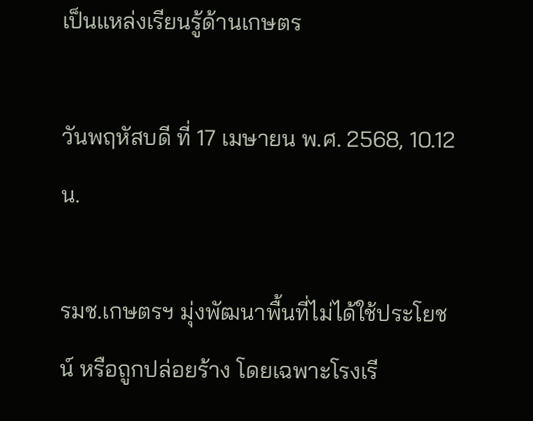เป็นแหล่งเรียนรู้ด้านเกษตร

วันพฤหัสบดี ที่ 17 เมษายน พ.ศ. 2568, 10.12 น.

รมช.เกษตรฯ มุ่งพัฒนาพื้นที่ไม่ได้ใช้ประโยชน์ หรือถูกปล่อยร้าง โดยเฉพาะโรงเรี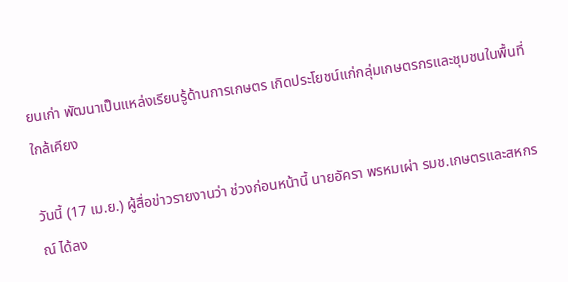ยนเก่า พัฒนาเป็นแหล่งเรียนรู้ด้านการเกษตร เกิดประโยชน์แก่กลุ่มเกษตรกรและชุมชนในพื้นที่ใกล้เคียง

วันนี้ (17 เม.ย.) ผู้สื่อข่าวรายงานว่า ช่วงก่อนหน้านี้ นายอัครา พรหมเผ่า รมช.เกษตรและสหกรณ์ ได้ลง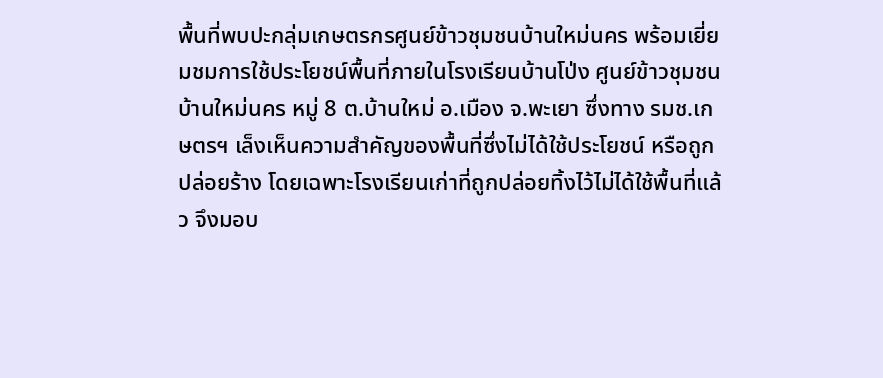พื้นที่พบปะกลุ่มเกษตรกรศูนย์ข้าวชุมชนบ้านใหม่นคร พร้อมเยี่ยมชมการใช้ประโยชน์พื้นที่ภายในโรงเรียนบ้านโป่ง ศูนย์ข้าวชุมชนบ้านใหม่นคร หมู่ 8 ต.บ้านใหม่ อ.เมือง จ.พะเยา ซึ่งทาง รมช.เกษตรฯ เล็งเห็นความสำคัญของพื้นที่ซึ่งไม่ได้ใช้ประโยชน์ หรือถูกปล่อยร้าง โดยเฉพาะโรงเรียนเก่าที่ถูกปล่อยทิ้งไว้ไม่ได้ใช้พื้นที่แล้ว จึงมอบ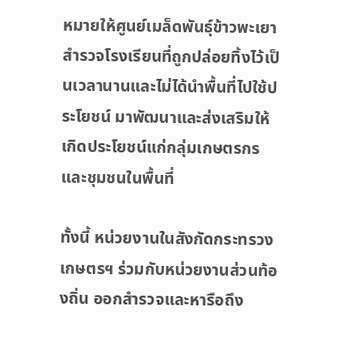หมายให้ศูนย์เมล็ดพันธุ์ข้าวพะเยา สำรวจโรงเรียนที่ถูกปล่อยทิ้งไว้เป็นเวลานานและไม่ได้นำพื้นที่ไปใช้ประโยชน์ มาพัฒนาและส่งเสริมให้เกิดประโยชน์แก่กลุ่มเกษตรกรและชุมชนในพื้นที่

ทั้งนี้ หน่วยงานในสังกัดกระทรวงเกษตรฯ ร่วมกับหน่วยงานส่วนท้องถิ่น ออกสำรวจและหารือถึง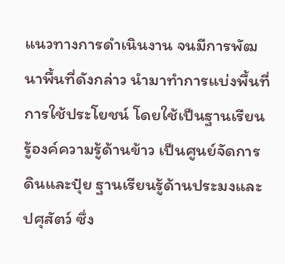แนวทางการดำเนินงาน จนมีการพัฒนาพื้นที่ดังกล่าว นำมาทำการแบ่งพื้นที่การใช้ประโยชน์ โดยใช้เป็นฐานเรียนรู้องค์ความรู้ด้านข้าว เป็นศูนย์จัดการดินและปุ๋ย ฐานเรียนรู้ด้านประมงและปศุสัตว์ ซึ่ง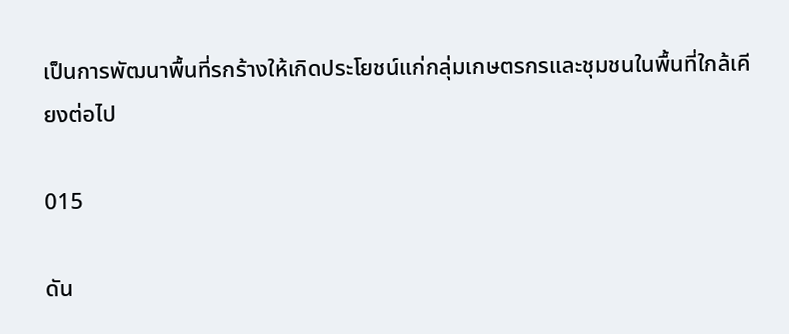เป็นการพัฒนาพื้นที่รกร้างให้เกิดประโยชน์แก่กลุ่มเกษตรกรและชุมชนในพื้นที่ใกล้เคียงต่อไป

015

ดัน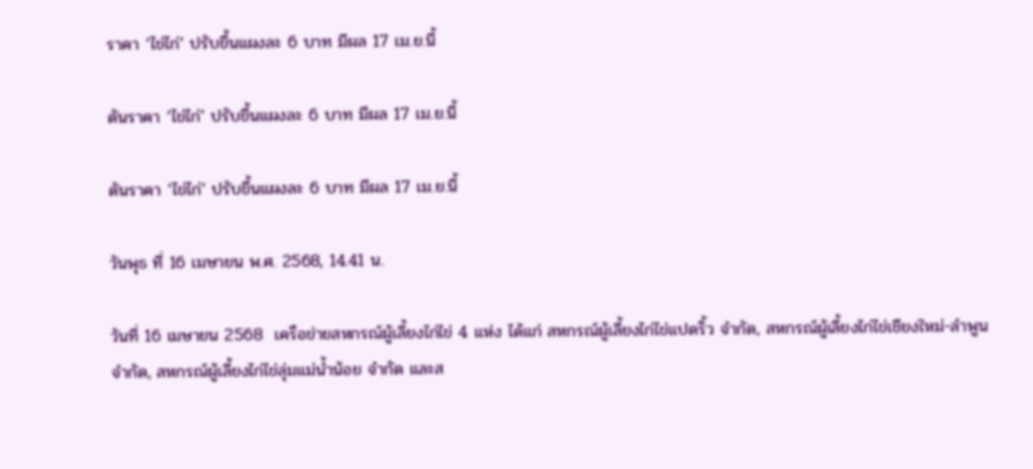ราคา ‘ไข่ไก่’ ปรับขึ้นแผงละ 6 บาท มีผล 17 เม.ย.นี้

ดันราคา ‘ไข่ไก่’ ปรับขึ้นแผงละ 6 บาท มีผล 17 เม.ย.นี้

ดันราคา ‘ไข่ไก่’ ปรับขึ้นแผงละ 6 บาท มีผล 17 เม.ย.นี้

วันพุธ ที่ 16 เมษายน พ.ศ. 2568, 14.41 น.

วันที่ 16 เมษายน 2568  เครือข่ายสหกรณ์ผู้เลี้ยงไก่ไข่ 4 แห่ง ได้แก่ สหกรณ์ผู้เลี้ยงไก่ไข่แปดริ้ว จำกัด, สหกรณ์ผู้เลี้ยงไก่ไข่เชียงใหม่-ลำพูน จำกัด, สหกรณ์ผู้เลี้ยงไก่ไข่ลุ่มแม่น้ำน้อย จำกัด และส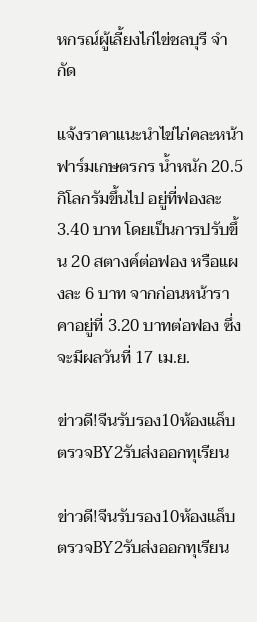หกรณ์ผู้เลี้ยงไก่ไข่ชลบุรี จำกัด

แจ้งราคาแนะนำไข่ไก่คละหน้าฟาร์มเกษตรกร น้ำหนัก 20.5 กิโลกรัมขึ้นไป อยู่ที่ฟองละ 3.40 บาท โดยเป็นการปรับขึ้น 20 สตางค์ต่อฟอง หรือแผงละ 6 บาท จากก่อนหน้าราคาอยู่ที่ 3.20 บาทต่อฟอง ซึ่งจะมีผลวันที่ 17 เม.ย.

ข่าวดี!จีนรับรอง10ห้องแล็บ ตรวจBY2รับส่งออกทุเรียน

ข่าวดี!จีนรับรอง10ห้องแล็บ  ตรวจBY2รับส่งออกทุเรียน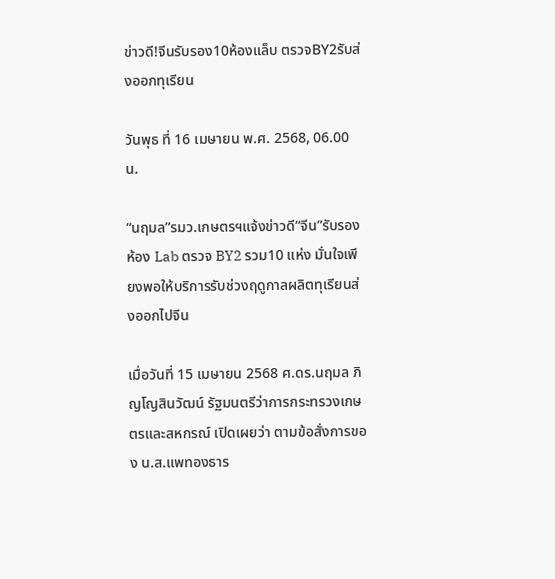ข่าวดี!จีนรับรอง10ห้องแล็บ ตรวจBY2รับส่งออกทุเรียน

วันพุธ ที่ 16 เมษายน พ.ศ. 2568, 06.00 น.

“นฤมล”รมว.เกษตรฯแจ้งข่าวดี“จีน”รับรองห้อง Lab ตรวจ BY2 รวม10 แห่ง มั่นใจเพียงพอให้บริการรับช่วงฤดูกาลผลิตทุเรียนส่งออกไปจีน

เมื่อวันที่ 15 เมษายน 2568 ศ.ดร.นฤมล ภิญโญสินวัฒน์ รัฐมนตรีว่าการกระทรวงเกษตรและสหกรณ์ เปิดเผยว่า ตามข้อสั่งการของ น.ส.แพทองธาร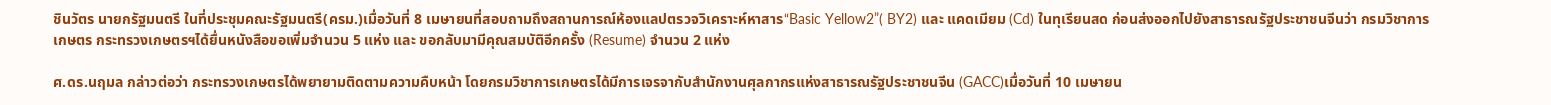ชินวัตร นายกรัฐมนตรี ในที่ประชุมคณะรัฐมนตรี(ครม.)เมื่อวันที่ 8 เมษายนที่สอบถามถึงสถานการณ์ห้องแลปตรวจวิเคราะห์หาสาร“Basic Yellow2”( BY2) และ แคดเมียม (Cd) ในทุเรียนสด ก่อนส่งออกไปยังสาธารณรัฐประชาชนจีนว่า กรมวิชาการเกษตร กระทรวงเกษตรฯได้ยื่นหนังสือขอเพิ่มจำนวน 5 แห่ง และ ขอกลับมามีคุณสมบัติอีกครั้ง (Resume) จำนวน 2 แห่ง

ศ.ดร.นฤมล กล่าวต่อว่า กระทรวงเกษตรได้พยายามติดตามความคืบหน้า โดยกรมวิชาการเกษตรได้มีการเจรจากับสำนักงานศุลกากรแห่งสาธารณรัฐประชาชนจีน (GACC)เมื่อวันที่ 10 เมษายน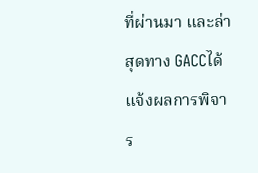ที่ผ่านมา และล่าสุดทาง GACCได้แจ้งผลการพิจาร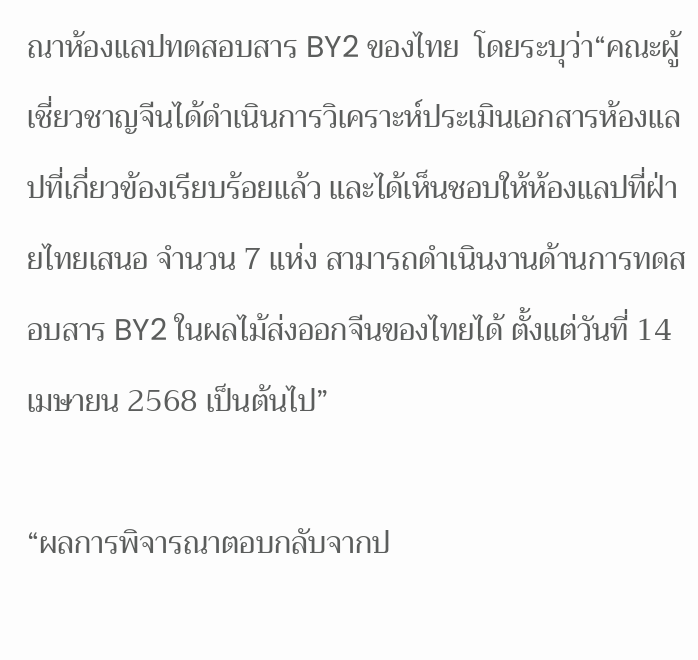ณาห้องแลปทดสอบสาร BY2 ของไทย  โดยระบุว่า“คณะผู้เชี่ยวชาญจีนได้ดำเนินการวิเคราะห์ประเมินเอกสารห้องแลปที่เกี่ยวข้องเรียบร้อยแล้ว และได้เห็นชอบให้ห้องแลปที่ฝ่ายไทยเสนอ จำนวน 7 แห่ง สามารถดำเนินงานด้านการทดสอบสาร BY2 ในผลไม้ส่งออกจีนของไทยได้ ตั้งแต่วันที่ 14 เมษายน 2568 เป็นต้นไป”

“ผลการพิจารณาตอบกลับจากป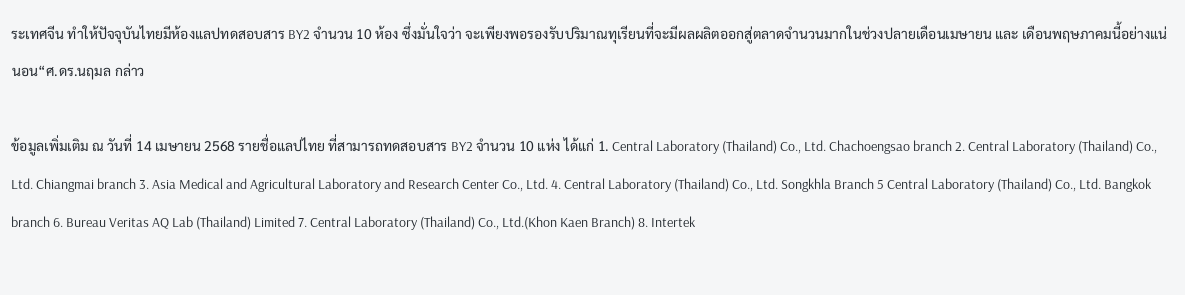ระเทศจีน ทำให้ปัจจุบันไทยมีห้องแลปทดสอบสาร BY2 จำนวน 10 ห้อง ซึ่งมั่นใจว่า จะเพียงพอรองรับปริมาณทุเรียนที่จะมีผลผลิตออกสู่ตลาดจำนวนมากในช่วงปลายเดือนเมษายน และ เดือนพฤษภาคมนี้อย่างแน่นอน“ศ.ดร.นฤมล กล่าว

ข้อมูลเพิ่มเติม ณ วันที่ 14 เมษายน 2568 รายชื่อแลปไทย ที่สามารถทดสอบสาร BY2 จำนวน 10 แห่ง ได้แก่ 1. Central Laboratory (Thailand) Co., Ltd. Chachoengsao branch 2. Central Laboratory (Thailand) Co., Ltd. Chiangmai branch 3. Asia Medical and Agricultural Laboratory and Research Center Co., Ltd. 4. Central Laboratory (Thailand) Co., Ltd. Songkhla Branch 5 Central Laboratory (Thailand) Co., Ltd. Bangkok branch 6. Bureau Veritas AQ Lab (Thailand) Limited 7. Central Laboratory (Thailand) Co., Ltd.(Khon Kaen Branch) 8. Intertek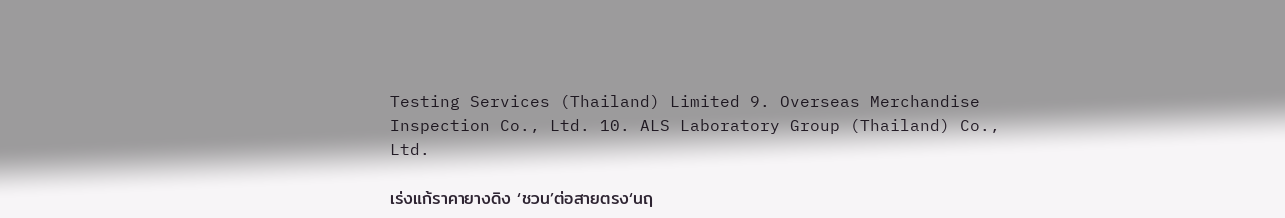Testing Services (Thailand) Limited 9. Overseas Merchandise Inspection Co., Ltd. 10. ALS Laboratory Group (Thailand) Co., Ltd.

เร่งแก้ราคายางดิง ‘ชวน’ต่อสายตรง‘นฤ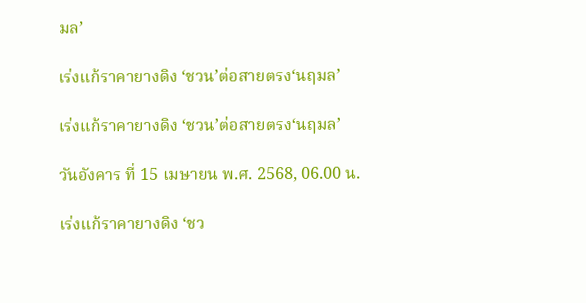มล’

เร่งแก้ราคายางดิง ‘ชวน’ต่อสายตรง‘นฤมล’

เร่งแก้ราคายางดิง ‘ชวน’ต่อสายตรง‘นฤมล’

วันอังคาร ที่ 15 เมษายน พ.ศ. 2568, 06.00 น.

เร่งแก้ราคายางดิง ‘ชว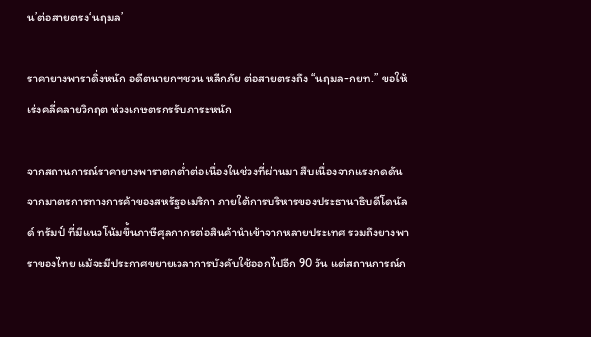น’ต่อสายตรง‘นฤมล’

ราคายางพาราดิ่งหนัก อดีตนายกฯชวน หลีกภัย ต่อสายตรงถึง “นฤมล-กยท.” ขอให้เร่งคลี่คลายวิกฤต ห่วงเกษตรกรรับภาระหนัก

จากสถานการณ์ราคายางพาราตกต่ำต่อเนื่องในช่วงที่ผ่านมา สืบเนื่องจากแรงกดดันจากมาตรการทางการค้าของสหรัฐอเมริกา ภายใต้การบริหารของประธานาธิบดีโดนัลด์ ทรัมป์ ที่มีแนวโน้มขึ้นภาษีศุลกากรต่อสินค้านำเข้าจากหลายประเทศ รวมถึงยางพาราของไทย แม้จะมีประกาศขยายเวลาการบังคับใช้ออกไปอีก 90 วัน แต่สถานการณ์ก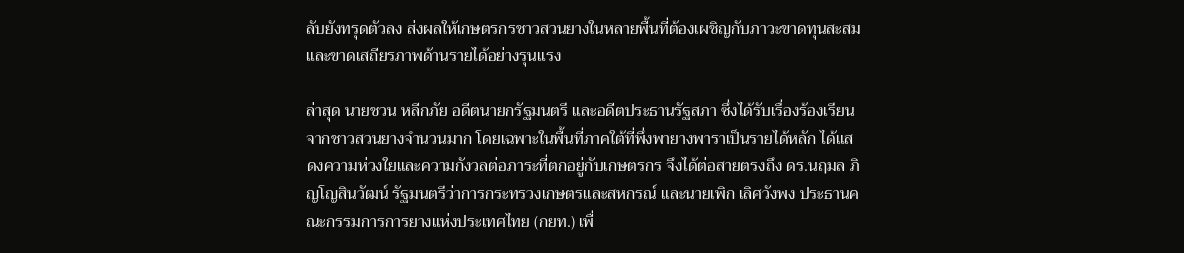ลับยังทรุดตัวลง ส่งผลให้เกษตรกรชาวสวนยางในหลายพื้นที่ต้องเผชิญกับภาวะขาดทุนสะสม และขาดเสถียรภาพด้านรายได้อย่างรุนแรง

ล่าสุด นายชวน หลีกภัย อดีตนายกรัฐมนตรี และอดีตประธานรัฐสภา ซึ่งได้รับเรื่องร้องเรียนจากชาวสวนยางจำนวนมาก โดยเฉพาะในพื้นที่ภาคใต้ที่พึ่งพายางพาราเป็นรายได้หลัก ได้แสดงความห่วงใยและความกังวลต่อภาระที่ตกอยู่กับเกษตรกร จึงได้ต่อสายตรงถึง ดร.นฤมล ภิญโญสินวัฒน์ รัฐมนตรีว่าการกระทรวงเกษตรและสหกรณ์ และนายเพิก เลิศวังพง ประธานคณะกรรมการการยางแห่งประเทศไทย (กยท.) เพื่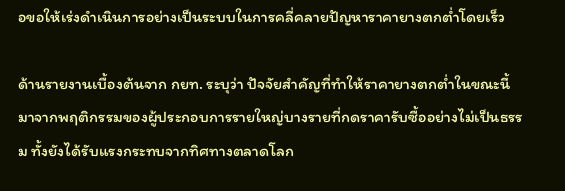อขอให้เร่งดำเนินการอย่างเป็นระบบในการคลี่คลายปัญหาราคายางตกต่ำโดยเร็ว

ด้านรายงานเบื้องต้นจาก กยท. ระบุว่า ปัจจัยสำคัญที่ทำให้ราคายางตกต่ำในขณะนี้ มาจากพฤติกรรมของผู้ประกอบการรายใหญ่บางรายที่กดราคารับซื้ออย่างไม่เป็นธรรม ทั้งยังได้รับแรงกระทบจากทิศทางตลาดโลก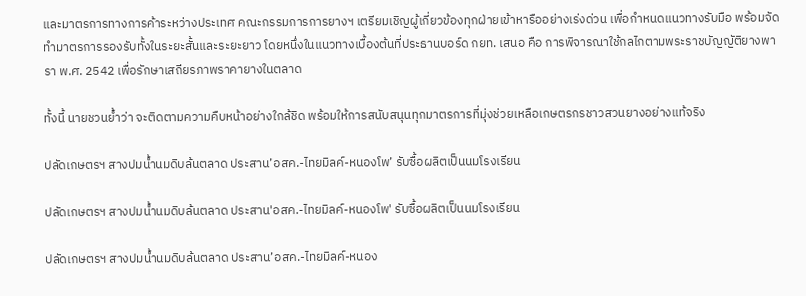และมาตรการทางการค้าระหว่างประเทศ คณะกรรมการการยางฯ เตรียมเชิญผู้เกี่ยวข้องทุกฝ่ายเข้าหารืออย่างเร่งด่วน เพื่อกำหนดแนวทางรับมือ พร้อมจัดทำมาตรการรองรับทั้งในระยะสั้นและระยะยาว โดยหนึ่งในแนวทางเบื้องต้นที่ประธานบอร์ด กยท. เสนอ คือ การพิจารณาใช้กลไกตามพระราชบัญญัติยางพารา พ.ศ. 2542 เพื่อรักษาเสถียรภาพราคายางในตลาด

ทั้งนี้ นายชวนย้ำว่า จะติดตามความคืบหน้าอย่างใกล้ชิด พร้อมให้การสนับสนุนทุกมาตรการที่มุ่งช่วยเหลือเกษตรกรชาวสวนยางอย่างแท้จริง

ปลัดเกษตรฯ สางปมน้ำนมดิบล้นตลาด ประสาน’อสค.-ไทยมิลค์-หนองโพ’ รับซื้อผลิตเป็นนมโรงเรียน

ปลัดเกษตรฯ สางปมน้ำนมดิบล้นตลาด ประสาน'อสค.-ไทยมิลค์-หนองโพ' รับซื้อผลิตเป็นนมโรงเรียน

ปลัดเกษตรฯ สางปมน้ำนมดิบล้นตลาด ประสาน’อสค.-ไทยมิลค์-หนอง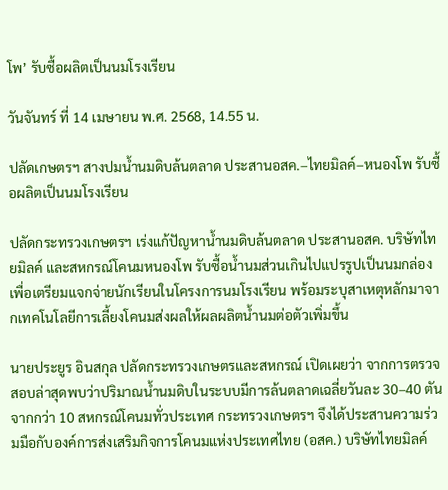โพ’ รับซื้อผลิตเป็นนมโรงเรียน

วันจันทร์ ที่ 14 เมษายน พ.ศ. 2568, 14.55 น.

ปลัดเกษตรฯ สางปมน้ำนมดิบล้นตลาด ประสานอสค.–ไทยมิลค์–หนองโพ รับซื้อผลิตเป็นนมโรงเรียน

ปลัดกระทรวงเกษตรฯ เร่งแก้ปัญหาน้ำนมดิบล้นตลาด ประสานอสค. บริษัทไทยมิลค์ และสหกรณ์โคนมหนองโพ รับซื้อน้ำนมส่วนเกินไปแปรรูปเป็นนมกล่อง เพื่อเตรียมแจกจ่ายนักเรียนในโครงการนมโรงเรียน พร้อมระบุสาเหตุหลักมาจากเทคโนโลยีการเลี้ยงโคนมส่งผลให้ผลผลิตน้ำนมต่อตัวเพิ่มขึ้น

นายประยูร อินสกุล ปลัดกระทรวงเกษตรและสหกรณ์ เปิดเผยว่า จากการตรวจสอบล่าสุดพบว่าปริมาณน้ำนมดิบในระบบมีการล้นตลาดเฉลี่ยวันละ 30–40 ตัน จากกว่า 10 สหกรณ์โคนมทั่วประเทศ กระทรวงเกษตรฯ จึงได้ประสานความร่วมมือกับองค์การส่งเสริมกิจการโคนมแห่งประเทศไทย (อสค.) บริษัทไทยมิลค์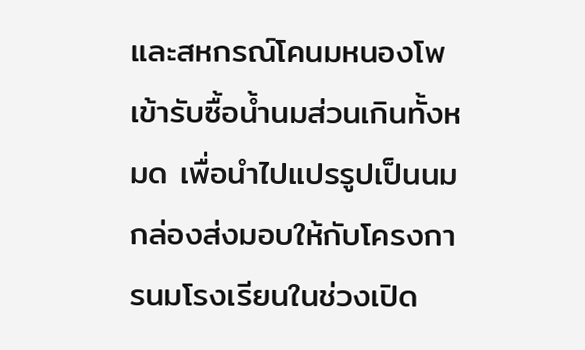และสหกรณ์โคนมหนองโพ เข้ารับซื้อน้ำนมส่วนเกินทั้งหมด เพื่อนำไปแปรรูปเป็นนมกล่องส่งมอบให้กับโครงการนมโรงเรียนในช่วงเปิด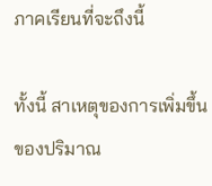ภาคเรียนที่จะถึงนี้

ทั้งนี้ สาเหตุของการเพิ่มขึ้นของปริมาณ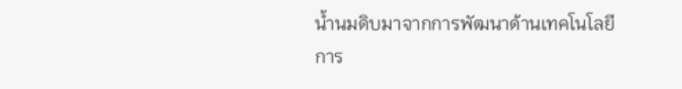น้ำนมดิบมาจากการพัฒนาด้านเทคโนโลยีการ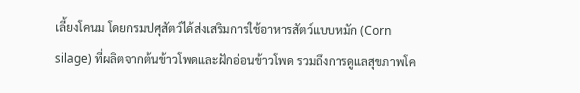เลี้ยงโคนม โดยกรมปศุสัตว์ได้ส่งเสริมการใช้อาหารสัตว์แบบหมัก (Corn silage) ที่ผลิตจากต้นข้าวโพดและฝักอ่อนข้าวโพด รวมถึงการดูแลสุขภาพโค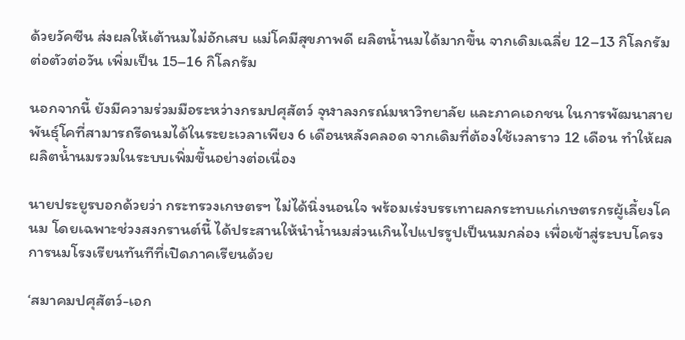ด้วยวัคซีน ส่งผลให้เต้านมไม่อักเสบ แม่โคมีสุขภาพดี ผลิตน้ำนมได้มากขึ้น จากเดิมเฉลี่ย 12–13 กิโลกรัมต่อตัวต่อวัน เพิ่มเป็น 15–16 กิโลกรัม

นอกจากนี้ ยังมีความร่วมมือระหว่างกรมปศุสัตว์ จุฬาลงกรณ์มหาวิทยาลัย และภาคเอกชน ในการพัฒนาสายพันธุ์โคที่สามารถรีดนมได้ในระยะเวลาเพียง 6 เดือนหลังคลอด จากเดิมที่ต้องใช้เวลาราว 12 เดือน ทำให้ผลผลิตน้ำนมรวมในระบบเพิ่มขึ้นอย่างต่อเนื่อง

นายประยูรบอกด้วยว่า กระทรวงเกษตรฯ ไม่ได้นิ่งนอนใจ พร้อมเร่งบรรเทาผลกระทบแก่เกษตรกรผู้เลี้ยงโคนม โดยเฉพาะช่วงสงกรานต์นี้ ได้ประสานให้นำน้ำนมส่วนเกินไปแปรรูปเป็นนมกล่อง เพื่อเข้าสู่ระบบโครงการนมโรงเรียนทันทีที่เปิดภาคเรียนด้วย

‘สมาคมปศุสัตว์-เอก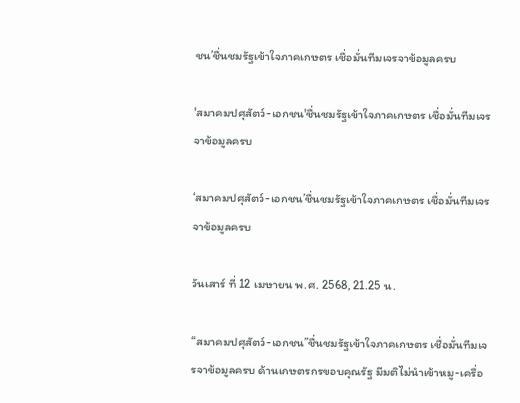ชน’ชื่นชมรัฐเข้าใจภาคเกษตร เชื่อมั่นทีมเจรจาข้อมูลครบ

'สมาคมปศุสัตว์-เอกชน'ชื่นชมรัฐเข้าใจภาคเกษตร เชื่อมั่นทีมเจรจาข้อมูลครบ

‘สมาคมปศุสัตว์-เอกชน’ชื่นชมรัฐเข้าใจภาคเกษตร เชื่อมั่นทีมเจรจาข้อมูลครบ

วันเสาร์ ที่ 12 เมษายน พ.ศ. 2568, 21.25 น.

“สมาคมปศุสัตว์-เอกชน”ชื่นชมรัฐเข้าใจภาคเกษตร เชื่อมั่นทีมเจรจาข้อมูลครบ ด้านเกษตรกรขอบคุณรัฐ มีมติไม่นำเข้าหมู-เครื่อ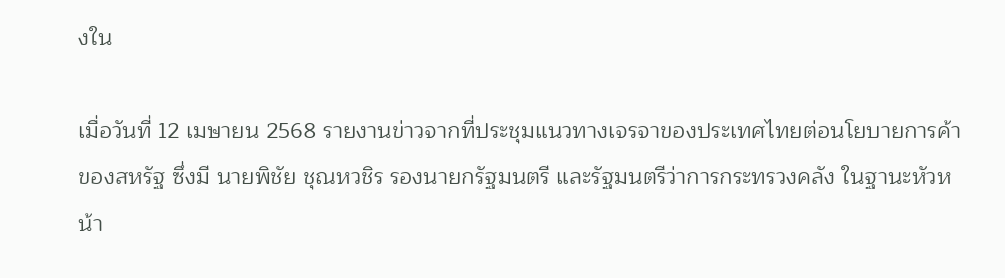งใน

เมื่อวันที่ 12 เมษายน 2568 รายงานข่าวจากที่ประชุมแนวทางเจรจาของประเทศไทยต่อนโยบายการค้าของสหรัฐ ซึ่งมี นายพิชัย ชุณหวชิร รองนายกรัฐมนตรี และรัฐมนตรีว่าการกระทรวงคลัง ในฐานะหัวหน้า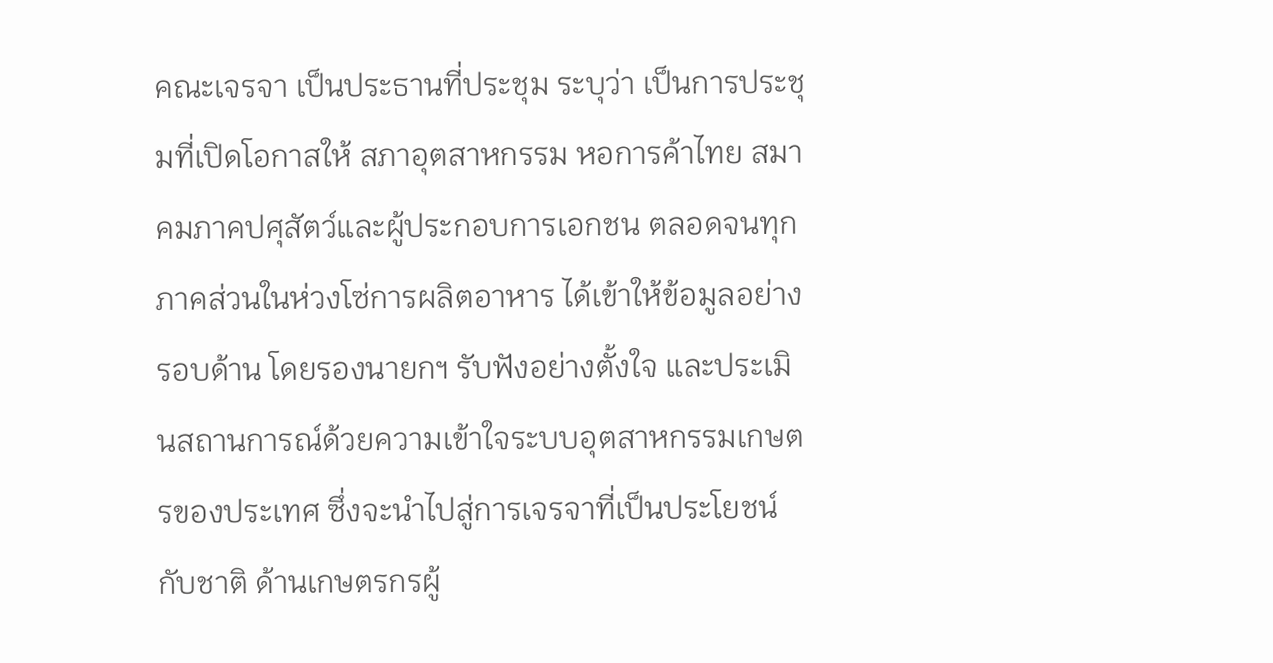คณะเจรจา เป็นประธานที่ประชุม ระบุว่า เป็นการประชุมที่เปิดโอกาสให้ สภาอุตสาหกรรม หอการค้าไทย สมาคมภาคปศุสัตว์และผู้ประกอบการเอกชน ตลอดจนทุกภาคส่วนในห่วงโซ่การผลิตอาหาร ได้เข้าให้ข้อมูลอย่างรอบด้าน โดยรองนายกฯ รับฟังอย่างตั้งใจ และประเมินสถานการณ์ด้วยความเข้าใจระบบอุตสาหกรรมเกษตรของประเทศ ซึ่งจะนำไปสู่การเจรจาที่เป็นประโยชน์กับชาติ ด้านเกษตรกรผู้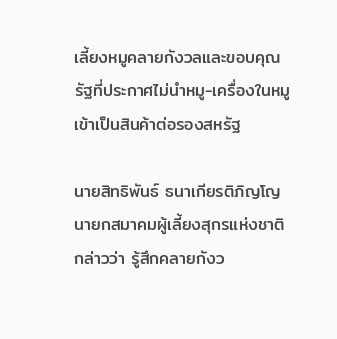เลี้ยงหมูคลายกังวลและขอบคุณรัฐที่ประกาศไม่นำหมู-เครื่องในหมู เข้าเป็นสินค้าต่อรองสหรัฐ

นายสิทธิพันธ์ ธนาเกียรติภิญโญ นายกสมาคมผู้เลี้ยงสุกรแห่งชาติ กล่าวว่า รู้สึกคลายกังว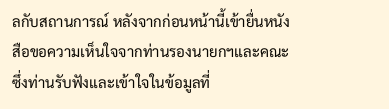ลกับสถานการณ์ หลังจากก่อนหน้านี้เข้ายื่นหนังสือขอความเห็นใจจากท่านรองนายกฯและคณะ ซึ่งท่านรับฟังและเข้าใจในข้อมูลที่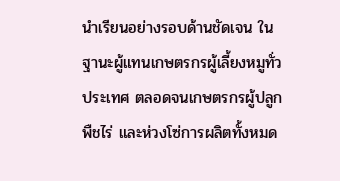นำเรียนอย่างรอบด้านชัดเจน ในฐานะผู้แทนเกษตรกรผู้เลี้ยงหมูทั่วประเทศ ตลอดจนเกษตรกรผู้ปลูกพืชไร่ และห่วงโซ่การผลิตทั้งหมด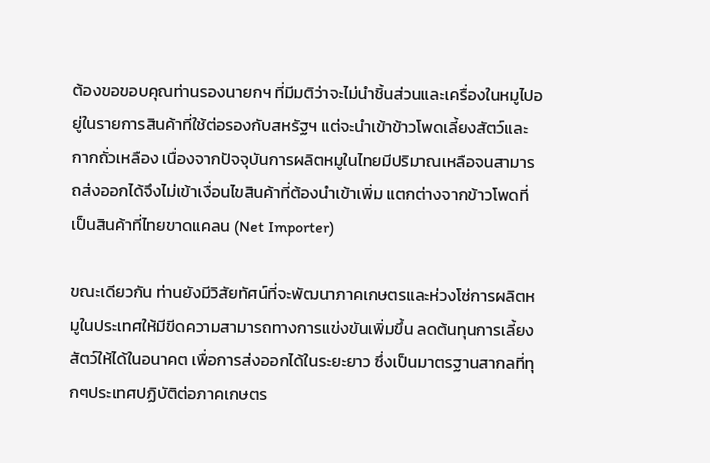ต้องขอขอบคุณท่านรองนายกฯ ที่มีมติว่าจะไม่นำชิ้นส่วนและเครื่องในหมูไปอยู่ในรายการสินค้าที่ใช้ต่อรองกับสหรัฐฯ แต่จะนำเข้าข้าวโพดเลี้ยงสัตว์และกากถั่วเหลือง เนื่องจากปัจจุบันการผลิตหมูในไทยมีปริมาณเหลือจนสามารถส่งออกได้จึงไม่เข้าเงื่อนไขสินค้าที่ต้องนำเข้าเพิ่ม แตกต่างจากข้าวโพดที่เป็นสินค้าที่ไทยขาดแคลน (Net Importer)

ขณะเดียวกัน ท่านยังมีวิสัยทัศน์ที่จะพัฒนาภาคเกษตรและห่วงโซ่การผลิตหมูในประเทศให้มีขีดความสามารถทางการแข่งขันเพิ่มขึ้น ลดต้นทุนการเลี้ยงสัตว์ให้ได้ในอนาคต เพื่อการส่งออกได้ในระยะยาว ซึ่งเป็นมาตรฐานสากลที่ทุกๆประเทศปฏิบัติต่อภาคเกษตร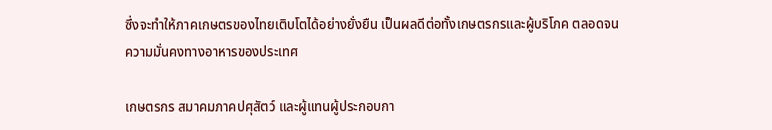ซึ่งจะทำให้ภาคเกษตรของไทยเติบโตได้อย่างยั่งยืน เป็นผลดีต่อทั้งเกษตรกรและผู้บริโภค ตลอดจนความมั่นคงทางอาหารของประเทศ

เกษตรกร สมาคมภาคปศุสัตว์ และผู้แทนผู้ประกอบกา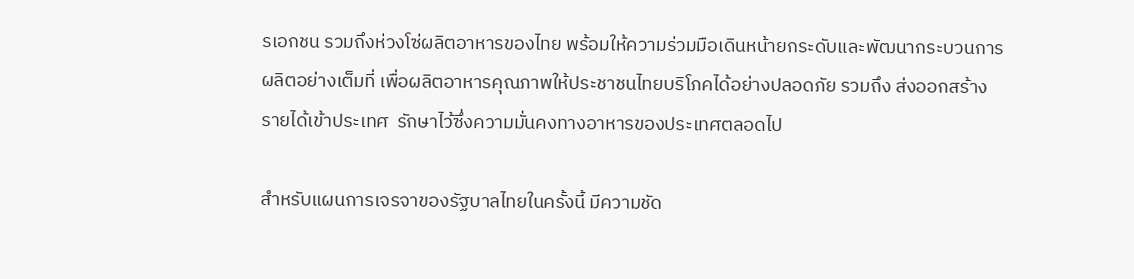รเอกชน รวมถึงห่วงโซ่ผลิตอาหารของไทย พร้อมให้ความร่วมมือเดินหน้ายกระดับและพัฒนากระบวนการผลิตอย่างเต็มที่ เพื่อผลิตอาหารคุณภาพให้ประชาชนไทยบริโภคได้อย่างปลอดภัย รวมถึง ส่งออกสร้างรายได้เข้าประเทศ  รักษาไว้ซึ่งความมั่นคงทางอาหารของประเทศตลอดไป

สำหรับแผนการเจรจาของรัฐบาลไทยในครั้งนี้ มีความชัด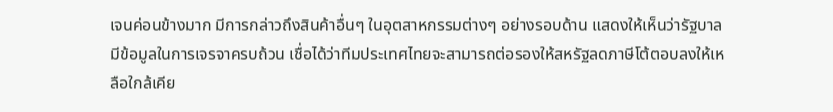เจนค่อนข้างมาก มีการกล่าวถึงสินค้าอื่นๆ ในอุตสาหกรรมต่างๆ อย่างรอบด้าน แสดงให้เห็นว่ารัฐบาลมีข้อมูลในการเจรจาครบถ้วน เชื่อได้ว่าทีมประเทศไทยจะสามารถต่อรองให้สหรัฐลดภาษีโต้ตอบลงให้เหลือใกล้เคีย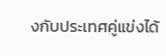งกับประเทศคู่แข่งได้